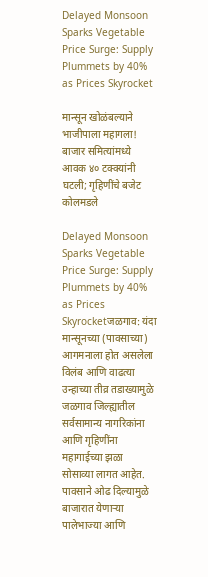Delayed Monsoon Sparks Vegetable Price Surge: Supply Plummets by 40% as Prices Skyrocket

मान्सून खोळंबल्याने भाजीपाला महागला! बाजार समित्यांमध्ये आवक ४० टक्क्यांनी घटली; गृहिणींचे बजेट कोलमडले

Delayed Monsoon Sparks Vegetable Price Surge: Supply Plummets by 40% as Prices Skyrocketजळगाव: यंदा मान्सूनच्या (पावसाच्या) आगमनाला होत असलेला विलंब आणि वाढत्या उन्हाच्या तीव्र तडाख्यामुळे जळगाव जिल्ह्यातील सर्वसामान्य नागरिकांना आणि गृहिणींना महागाईच्या झळा सोसाव्या लागत आहेत. पावसाने ओढ दिल्यामुळे बाजारात येणाऱ्या पालेभाज्या आणि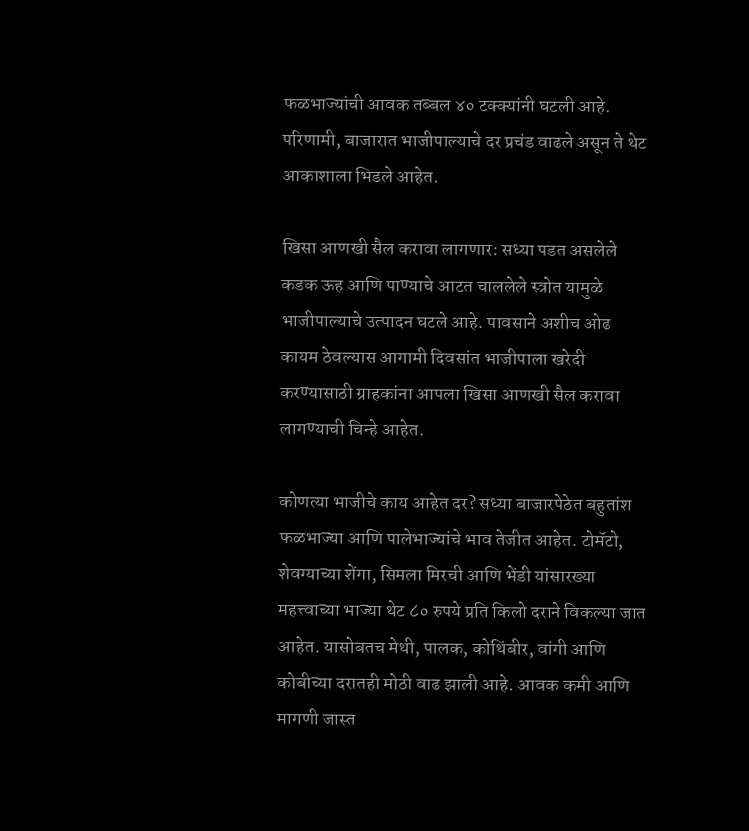फळभाज्यांची आवक तब्बल ४० टक्क्यांनी घटली आहे. परिणामी, बाजारात भाजीपाल्याचे दर प्रचंड वाढले असून ते थेट आकाशाला भिडले आहेत.

खिसा आणखी सैल करावा लागणार: सध्या पडत असलेले कडक ऊह आणि पाण्याचे आटत चाललेले स्त्रोत यामुळे भाजीपाल्याचे उत्पादन घटले आहे. पावसाने अशीच ओढ कायम ठेवल्यास आगामी दिवसांत भाजीपाला खरेदी करण्यासाठी ग्राहकांना आपला खिसा आणखी सैल करावा लागण्याची चिन्हे आहेत.

कोणत्या भाजीचे काय आहेत दर? सध्या बाजारपेठेत बहुतांश फळभाज्या आणि पालेभाज्यांचे भाव तेजीत आहेत. टोमॅटो, शेवग्याच्या शेंगा, सिमला मिरची आणि भेंडी यांसारख्या महत्त्वाच्या भाज्या थेट ८० रुपये प्रति किलो दराने विकल्या जात आहेत. यासोबतच मेथी, पालक, कोथिंबीर, वांगी आणि कोबीच्या दरातही मोठी वाढ झाली आहे. आवक कमी आणि मागणी जास्त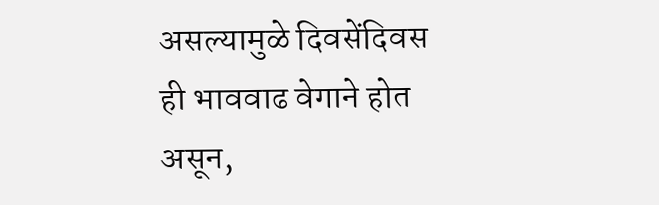असल्यामुळे दिवसेंदिवस ही भाववाढ वेगाने होत असून,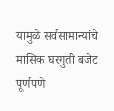यामुळे सर्वसामान्यांचे मासिक घरगुती बजेट पूर्णपणे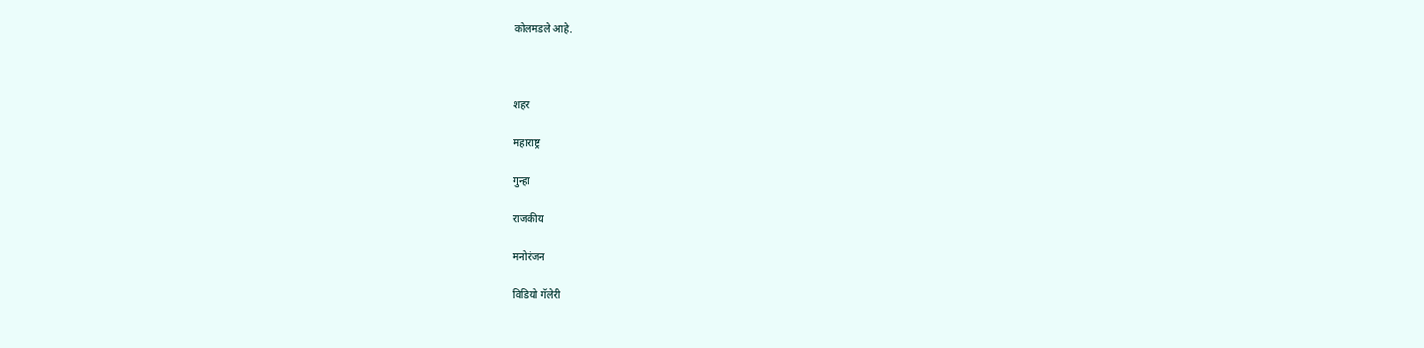कोलमडले आहे.



शहर

महाराष्ट्र

गुन्हा

राजकीय

मनोरंजन

विडियो गॅलेरी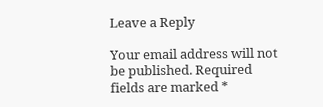Leave a Reply

Your email address will not be published. Required fields are marked *